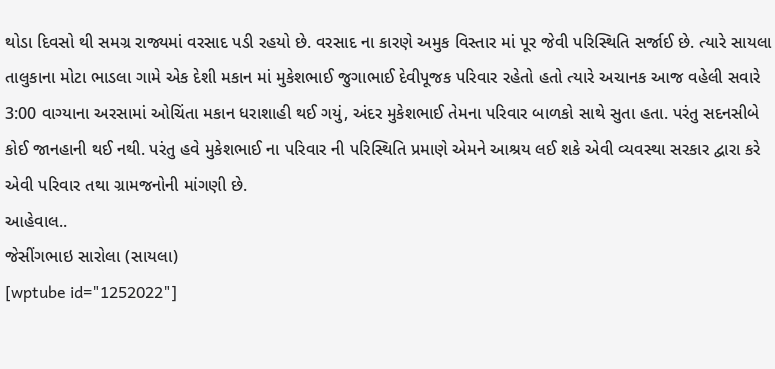થોડા દિવસો થી સમગ્ર રાજ્યમાં વરસાદ પડી રહયો છે. વરસાદ ના કારણે અમુક વિસ્તાર માં પૂર જેવી પરિસ્થિતિ સર્જાઈ છે. ત્યારે સાયલા તાલુકાના મોટા ભાડલા ગામે એક દેશી મકાન માં મુકેશભાઈ જુગાભાઈ દેવીપૂજક પરિવાર રહેતો હતો ત્યારે અચાનક આજ વહેલી સવારે 3:00 વાગ્યાના અરસામાં ઓચિંતા મકાન ધરાશાહી થઈ ગયું, અંદર મુકેશભાઈ તેમના પરિવાર બાળકો સાથે સુતા હતા. પરંતુ સદનસીબે કોઈ જાનહાની થઈ નથી. પરંતુ હવે મુકેશભાઈ ના પરિવાર ની પરિસ્થિતિ પ્રમાણે એમને આશ્રય લઈ શકે એવી વ્યવસ્થા સરકાર દ્વારા કરે એવી પરિવાર તથા ગ્રામજનોની માંગણી છે.
આહેવાલ..
જેસીંગભાઇ સારોલા (સાયલા)
[wptube id="1252022"]